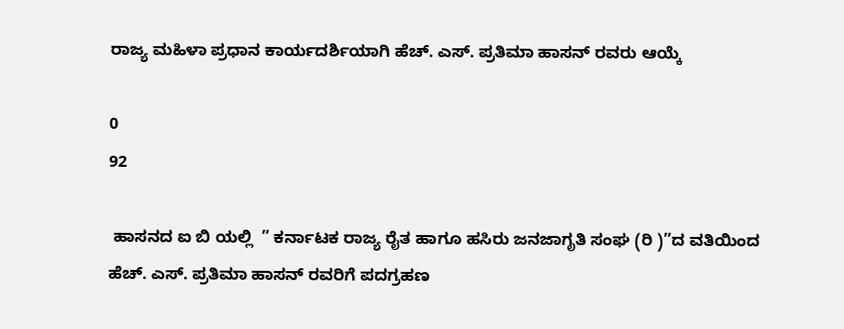ರಾಜ್ಯ ಮಹಿಳಾ ಪ್ರಧಾನ ಕಾರ್ಯದರ್ಶಿಯಾಗಿ ಹೆಚ್. ಎಸ್. ಪ್ರತಿಮಾ ಹಾಸನ್ ರವರು ಆಯ್ಕೆ

0
92

 ಹಾಸನದ ಐ ಬಿ ಯಲ್ಲಿ  ” ಕರ್ನಾಟಕ ರಾಜ್ಯ ರೈತ ಹಾಗೂ ಹಸಿರು ಜನಜಾಗೃತಿ ಸಂಘ (ರಿ )”ದ ವತಿಯಿಂದ ಹೆಚ್. ಎಸ್. ಪ್ರತಿಮಾ ಹಾಸನ್ ರವರಿಗೆ ಪದಗ್ರಹಣ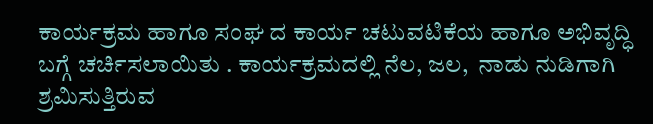ಕಾರ್ಯಕ್ರಮ ಹಾಗೂ ಸಂಘ ದ ಕಾರ್ಯ ಚಟುವಟಿಕೆಯ ಹಾಗೂ ಅಭಿವೃದ್ಧಿ  ಬಗ್ಗೆ ಚರ್ಚಿಸಲಾಯಿತು . ಕಾರ್ಯಕ್ರಮದಲ್ಲಿ ನೆಲ, ಜಲ,  ನಾಡು ನುಡಿಗಾಗಿ ಶ್ರಮಿಸುತ್ತಿರುವ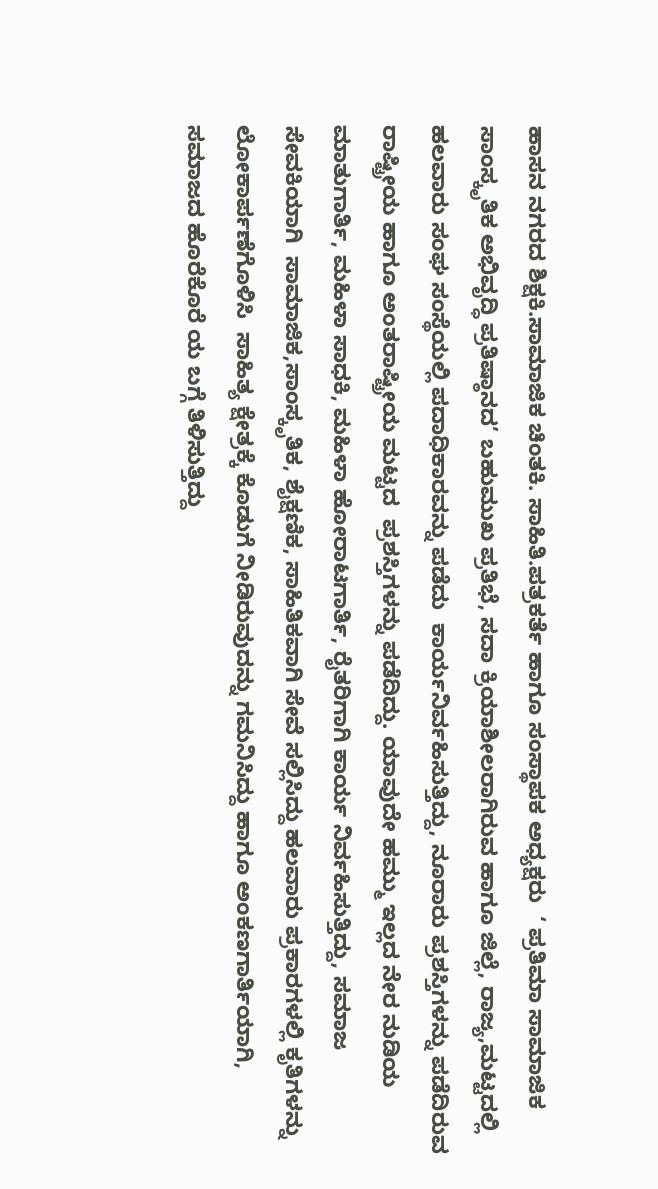ಹಾಸನ ನಗರದ ಶಿಕ್ಷಕಿ.ಸಾಮಾಜಿಕ ಚಿಂತಕಿ. ಸಾಹಿತಿ.ಪತ್ರಕರ್ತೆ ಹಾಗೂ ಸಂಸ್ಥಾಪಕ ಅಧ್ಯಕ್ಷರು  ‘ ಪ್ರತಿಮಾ ಸಾಮಾಜಿಕ ಸಾಂಸ್ಕೃತಿಕ ಅಭಿವೃದ್ಧಿ ಪ್ರತಿಷ್ಠಾನದ’ ಬಹುಮುಖ ಪ್ರತಿಭೆ, ಸದಾ ಕ್ರಿಯಾಶೀಲರಾಗಿರುವ ಹಾಗೂ ಜಿಲ್ಲೆ, ರಾಜ್ಯ,ಮಟ್ಟದಲ್ಲಿ ಹಲವಾರು ಸಂಘ ಸಂಸ್ಥೆಯಲ್ಲಿ ಪದಾಧಿಕಾರವನ್ನು ಪಡೆದು  ಕಾರ್ಯನಿರ್ವಹಿಸುತ್ತಿದ್ದು, ನೂರಾರು ಪ್ರಶಸ್ತಿಗಳನ್ನು ಪಡೆದಿರುವ  ರಾಷ್ಟ್ರೀಯ ಹಾಗೂ ಅಂತರಾಷ್ಟ್ರೀಯ ಮಟ್ಟದ  ಪ್ರಶಸ್ತಿಗಳನ್ನು ಪಡೆದಿದ್ದು. ಯಾವುದೇ ಹಮ್ಮು ಇಲ್ಲದ ನೇರ ನುಡಿಯ ಮಾತುಗಾರ್ತಿ, ಮಹಿಳಾ ಸಾಧಕಿ, ಮಹಿಳಾ ಹೋರಾಟಗಾರ್ತಿ, ರೈತರಿಗಾಗಿ ಕಾರ್ಯ ನಿರ್ವಹಿಸುತ್ತಿದ್ದು, ಸಮಾಜ ಸೇವಕಿಯಾಗಿ  ಸಾಮಾಜಿಕ,ಸಾಂಸ್ಕೃತಿಕ, ಶೈಕ್ಷಣಿಕ, ಸಾಹಿತಿಕವಾಗಿ ಸೇವೆ ಸಲ್ಲಿಸಿದ್ದು ಹಲವಾರು ಪ್ರಕಾರಗಳಲ್ಲಿ ಕೃತಿಗಳನ್ನು ಲೋಕಾರ್ಪಣೆಗೊಳಿಸಿ  ಸಾಹಿತ್ಯ ಕ್ಷೇತ್ರಕ್ಕೆ ಕೊಡುಗೆ ನೀಡಿರುವುದನ್ನು ಗಮನಿಸಿದ್ದು ಹಾಗೂ ಅಂಕಣಗಾರ್ತಿಯಾಗಿ, ಸಮಾಜದ ಹೊರೆಕೊರೆ ಯ ಬಗ್ಗೆ ತಿಳಿಸುತ್ತಿದ್ದು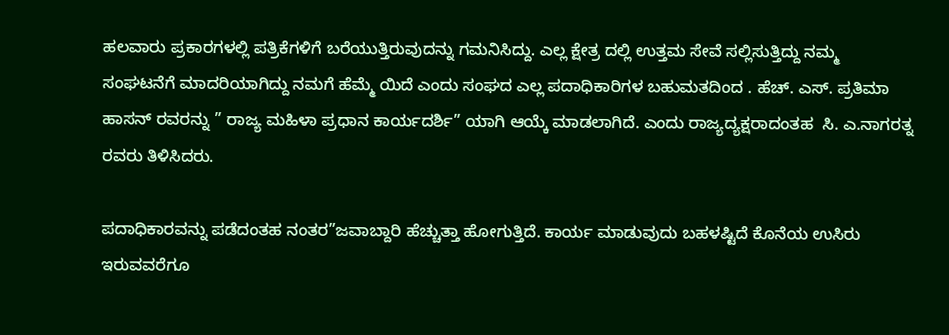ಹಲವಾರು ಪ್ರಕಾರಗಳಲ್ಲಿ ಪತ್ರಿಕೆಗಳಿಗೆ ಬರೆಯುತ್ತಿರುವುದನ್ನು ಗಮನಿಸಿದ್ದು. ಎಲ್ಲ ಕ್ಷೇತ್ರ ದಲ್ಲಿ ಉತ್ತಮ ಸೇವೆ ಸಲ್ಲಿಸುತ್ತಿದ್ದು ನಮ್ಮ ಸಂಘಟನೆಗೆ ಮಾದರಿಯಾಗಿದ್ದು ನಮಗೆ ಹೆಮ್ಮೆ ಯಿದೆ ಎಂದು ಸಂಘದ ಎಲ್ಲ ಪದಾಧಿಕಾರಿಗಳ ಬಹುಮತದಿಂದ . ಹೆಚ್. ಎಸ್. ಪ್ರತಿಮಾ ಹಾಸನ್ ರವರನ್ನು ” ರಾಜ್ಯ ಮಹಿಳಾ ಪ್ರಧಾನ ಕಾರ್ಯದರ್ಶಿ” ಯಾಗಿ ಆಯ್ಕೆ ಮಾಡಲಾಗಿದೆ. ಎಂದು ರಾಜ್ಯದ್ಯಕ್ಷರಾದಂತಹ  ಸಿ. ಎ.ನಾಗರತ್ನ ರವರು ತಿಳಿಸಿದರು.

ಪದಾಧಿಕಾರವನ್ನು ಪಡೆದಂತಹ ನಂತರ”ಜವಾಬ್ದಾರಿ ಹೆಚ್ಚುತ್ತಾ ಹೋಗುತ್ತಿದೆ. ಕಾರ್ಯ ಮಾಡುವುದು ಬಹಳಷ್ಟಿದೆ ಕೊನೆಯ ಉಸಿರು ಇರುವವರೆಗೂ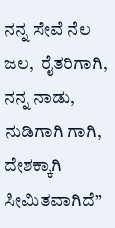ನನ್ನ ಸೇವೆ ನೆಲ ಜಲ,  ರೈತರಿಗಾಗಿ,  ನನ್ನ ನಾಡು, ನುಡಿಗಾಗಿ ಗಾಗಿ, ದೇಶಕ್ಕಾಗಿ ಸೀಮಿತವಾಗಿದೆ”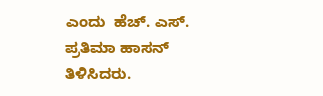ಎಂದು  ಹೆಚ್. ಎಸ್. ಪ್ರತಿಮಾ ಹಾಸನ್ ತಿಳಿಸಿದರು.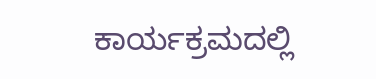ಕಾರ್ಯಕ್ರಮದಲ್ಲಿ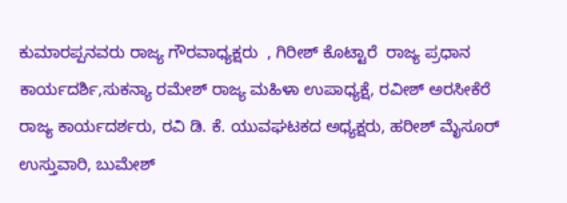ಕುಮಾರಪ್ಪನವರು ರಾಜ್ಯ ಗೌರವಾಧ್ಯಕ್ಷರು  , ಗಿರೀಶ್ ಕೊಟ್ಟಾರೆ  ರಾಜ್ಯ ಪ್ರಧಾನ ಕಾರ್ಯದರ್ಶಿ,ಸುಕನ್ಯಾ ರಮೇಶ್ ರಾಜ್ಯ ಮಹಿಳಾ ಉಪಾಧ್ಯಕ್ಷೆ, ರವೀಶ್ ಅರಸೀಕೆರೆ ರಾಜ್ಯ ಕಾರ್ಯದರ್ಶರು, ರವಿ ಡಿ. ಕೆ. ಯುವಘಟಕದ ಅಧ್ಯಕ್ಷರು, ಹರೀಶ್ ಮೈಸೂರ್ ಉಸ್ತುವಾರಿ, ಬುಮೇಶ್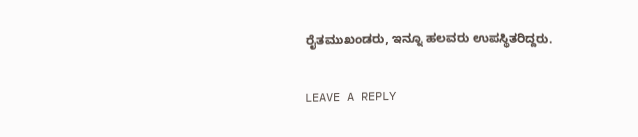ರೈತಮುಖಂಡರು, ಇನ್ನೂ ಹಲವರು ಉಪಸ್ಥಿತರಿದ್ದರು.

LEAVE A REPLY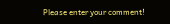Please enter your comment!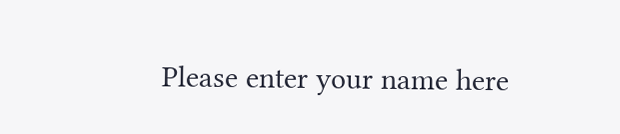Please enter your name here